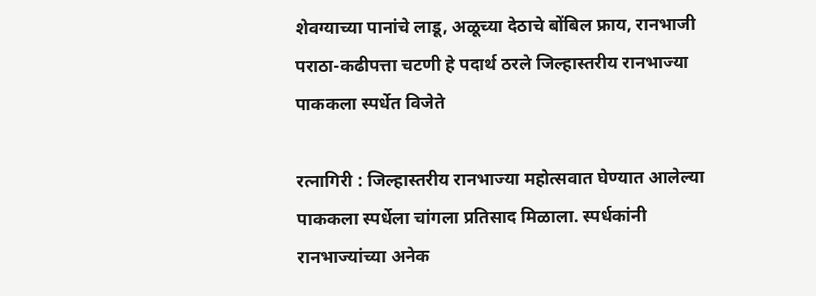शेवग्याच्या पानांचे लाडू, अळूच्या देठाचे बोंबिल फ्राय, रानभाजी पराठा-कढीपत्ता चटणी हे पदार्थ ठरले जिल्हास्तरीय रानभाज्या पाककला स्पर्धेत विजेते

रत्नागिरी : जिल्हास्तरीय रानभाज्या महोत्सवात घेण्यात आलेल्या पाककला स्पर्धेला चांगला प्रतिसाद मिळाला. स्पर्धकांनी रानभाज्यांच्या अनेक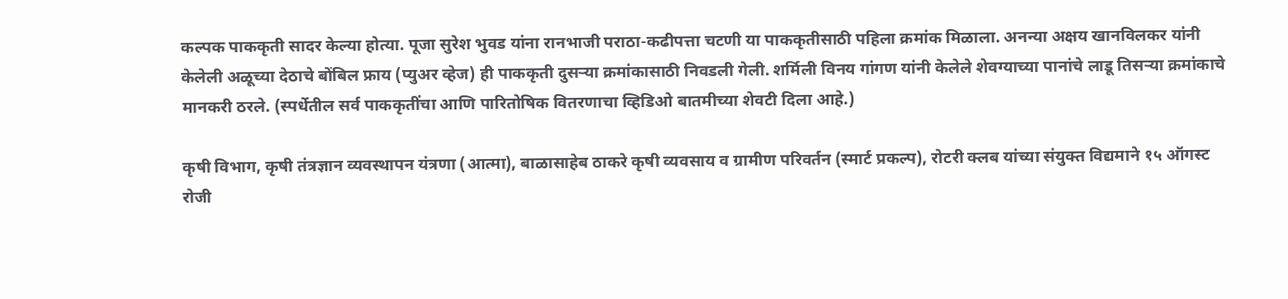कल्पक पाककृती सादर केल्या होत्या. पूजा सुरेश भुवड यांना रानभाजी पराठा-कढीपत्ता चटणी या पाककृतीसाठी पहिला क्रमांक मिळाला. अनन्या अक्षय खानविलकर यांनी केलेली अळूच्या देठाचे बोंबिल फ्राय (प्युअर व्हेज) ही पाककृती दुसऱ्या क्रमांकासाठी निवडली गेली. शर्मिली विनय गांगण यांनी केलेले शेवग्याच्या पानांचे लाडू तिसऱ्या क्रमांकाचे मानकरी ठरले. (स्पर्धेतील सर्व पाककृतींचा आणि पारितोषिक वितरणाचा व्हिडिओ बातमीच्या शेवटी दिला आहे.)

कृषी विभाग, कृषी तंत्रज्ञान व्यवस्थापन यंत्रणा (आत्मा), बाळासाहेब ठाकरे कृषी व्यवसाय व ग्रामीण परिवर्तन (स्मार्ट प्रकल्प), रोटरी क्लब यांच्या संयुक्त विद्यमाने १५ ऑगस्ट रोजी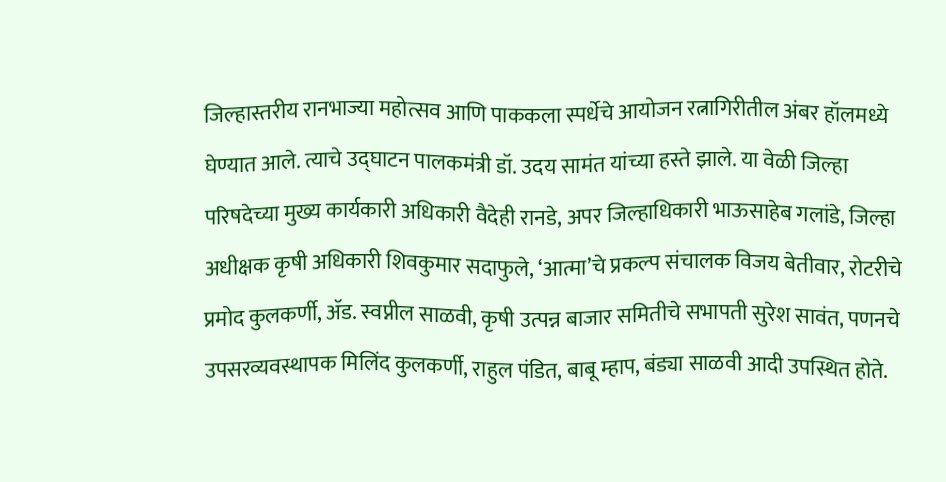जिल्हास्तरीय रानभाज्या महोत्सव आणि पाककला स्पर्धेचे आयोजन रत्नागिरीतील अंबर हॉलमध्ये घेण्यात आले. त्याचे उद्घाटन पालकमंत्री डॉ. उदय सामंत यांच्या हस्ते झाले. या वेळी जिल्हा परिषदेच्या मुख्य कार्यकारी अधिकारी वैदेही रानडे, अपर जिल्हाधिकारी भाऊसाहेब गलांडे, जिल्हा अधीक्षक कृषी अधिकारी शिवकुमार सदाफुले, ‘आत्मा’चे प्रकल्प संचालक विजय बेतीवार, रोटरीचे प्रमोद कुलकर्णी, ॲड. स्वप्नील साळवी, कृषी उत्पन्न बाजार समितीचे सभापती सुरेश सावंत, पणनचे उपसरव्यवस्थापक मिलिंद कुलकर्णी, राहुल पंडित, बाबू म्हाप, बंड्या साळवी आदी उपस्थित होते.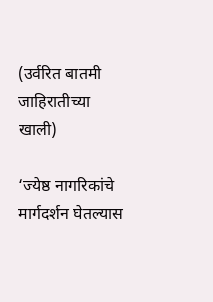(उर्वरित बातमी जाहिरातीच्या खाली)

‘ज्येष्ठ नागरिकांचे मार्गदर्शन घेतल्यास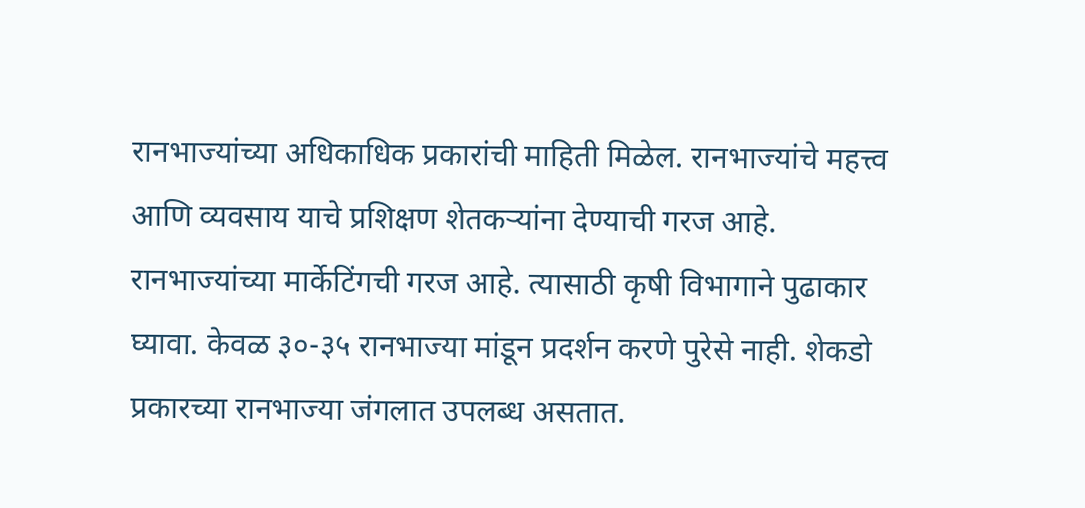रानभाज्यांच्या अधिकाधिक प्रकारांची माहिती मिळेल. रानभाज्यांचे महत्त्व आणि व्यवसाय याचे प्रशिक्षण शेतकऱ्यांना देण्याची गरज आहे. रानभाज्यांच्या मार्केटिंगची गरज आहे. त्यासाठी कृषी विभागाने पुढाकार घ्यावा. केवळ ३०-३५ रानभाज्या मांडून प्रदर्शन करणे पुरेसे नाही. शेकडो प्रकारच्या रानभाज्या जंगलात उपलब्ध असतात.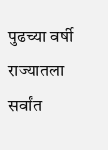पुढच्या वर्षी राज्यातला सर्वांत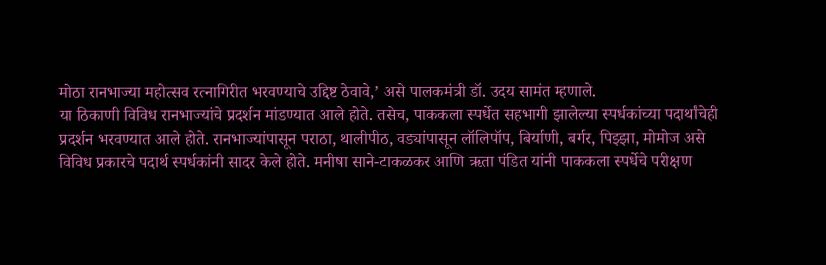मोठा रानभाज्या महोत्सव रत्नागिरीत भरवण्याचे उद्दिष्ट ठेवावे,’ असे पालकमंत्री डॉ. उदय सामंत म्हणाले.
या ठिकाणी विविध रानभाज्यांचे प्रदर्शन मांडण्यात आले होते. तसेच, पाककला स्पर्धेत सहभागी झालेल्या स्पर्धकांच्या पदार्थांचेही प्रदर्शन भरवण्यात आले होते. रानभाज्यांपासून पराठा, थालीपीठ, वड्यांपासून लॉलिपॉप, बिर्याणी, बर्गर, पिझ्झा, मोमोज असे विविध प्रकारचे पदार्थ स्पर्धकांनी सादर केले होते. मनीषा साने-टाकळकर आणि ऋता पंडित यांनी पाककला स्पर्धेचे परीक्षण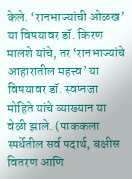केले. ‘रानभाज्यांची ओळख’ या विषयावर डॉ. किरण मालशे यांचे, तर ‘रानभाज्यांचे आहारातील महत्त्व’ या विषयावर डॉ. स्वप्नजा मोहिते यांचे व्याख्यान या वेळी झाले. (पाककला स्पर्धेतील सर्व पदार्थ, बक्षीस वितरण आणि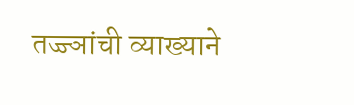तज्ज्ञांची व्याख्याने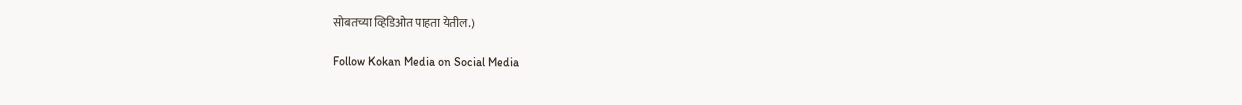सोबतच्या व्हिडिओत पाहता येतील.)

Follow Kokan Media on Social Media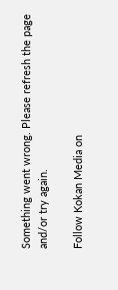Something went wrong. Please refresh the page and/or try again.

Follow Kokan Media on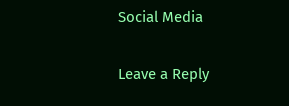Social Media

Leave a Reply